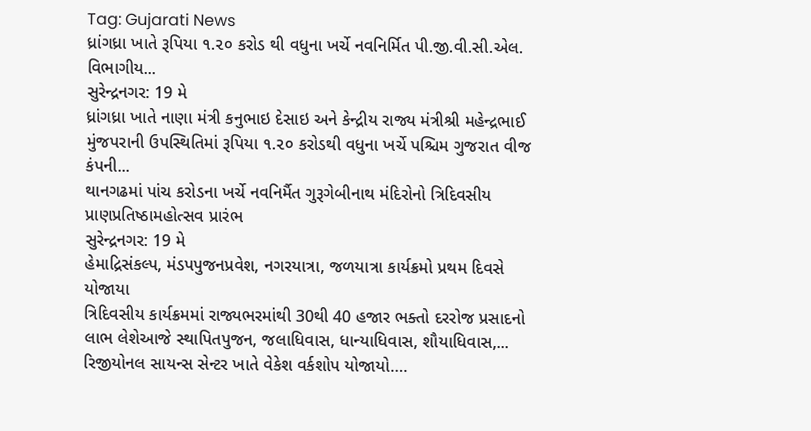Tag: Gujarati News
ધ્રાંગધ્રા ખાતે રૂપિયા ૧.૨૦ કરોડ થી વધુના ખર્ચે નવનિર્મિત પી.જી.વી.સી.એલ. વિભાગીય...
સુરેન્દ્રનગર: 19 મે
ધ્રાંગધ્રા ખાતે નાણા મંત્રી કનુભાઇ દેસાઇ અને કેન્દ્રીય રાજ્ય મંત્રીશ્રી મહેન્દ્રભાઈ મુંજપરાની ઉપસ્થિતિમાં રૂપિયા ૧.૨૦ કરોડથી વધુના ખર્ચે પશ્ચિમ ગુજરાત વીજ કંપની...
થાનગઢમાં પાંચ કરોડના ખર્ચે નવનિર્મૈત ગુરૂગેબીનાથ મંદિરોનો ત્રિદિવસીય પ્રાણપ્રતિષ્ઠામહોત્સવ પ્રારંભ
સુરેન્દ્રનગર: 19 મે
હેમાદ્રિસંકલ્પ, મંડપપુજનપ્રવેશ, નગરયાત્રા, જળયાત્રા કાર્યક્રમો પ્રથમ દિવસે યોજાયા
ત્રિદિવસીય કાર્યક્રમમાં રાજ્યભરમાંથી 30થી 40 હજાર ભક્તો દરરોજ પ્રસાદનો લાભ લેશેઆજે સ્થાપિતપુજન, જલાધિવાસ, ધાન્યાધિવાસ, શૌયાધિવાસ,...
રિજીયોનલ સાયન્સ સેન્ટર ખાતે વેકેશ વર્કશોપ યોજાયો….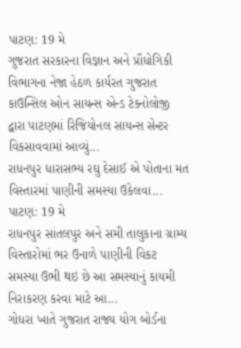પાટણ: 19 મે
ગુજરાત સરકારના વિજ્ઞાન અને પ્રૌધોગિકી વિભાગના નેજા હેઠળ કાર્યરત ગુજરાત કાઉન્સિલ ઓન સાયન્સ એન્ડ ટેક્નોલોજી દ્વારા પાટણમાં રિજિયોનલ સાયન્સ સેન્ટર વિકસાવવામાં આવ્યું...
રાધનપુર ધારાસભ્ય રઘુ દેસાઈ એ પોતાના મત વિસ્તારમાં પાણીની સમસ્યા ઉકેલવા...
પાટણ: 19 મે
રાધનપુર સાંતલપુર અને સમી તાલુકાના ગ્રામ્ય વિસ્તારોમાં ભર ઉનાળે પાણીની વિકટ સમસ્યા ઉભી થઇ છે આ સમસ્યાનું કાયમી નિરાકરણ કરવા માટે આ...
ગોધરા ખાતે ગુજરાત રાજ્ય યોગ બોર્ડના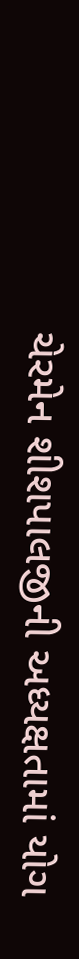ચેરમેન શીશપાલજીની અધ્યક્ષતામાં યોગ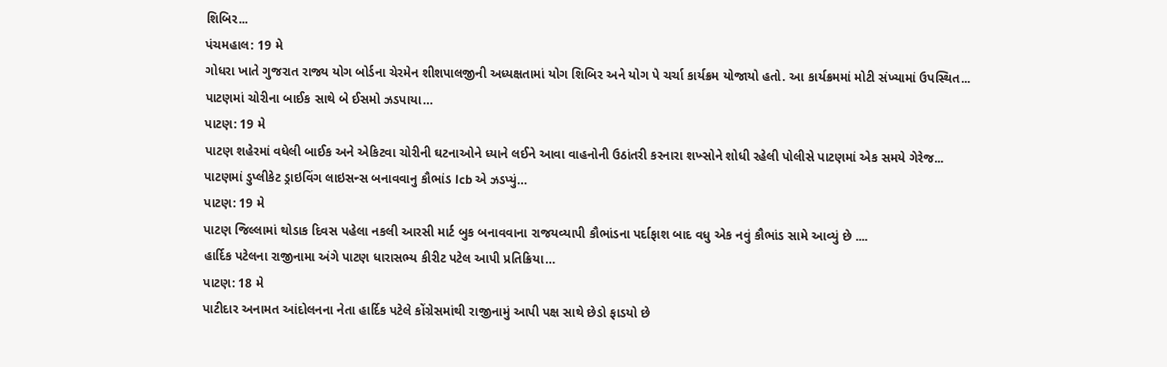શિબિર...
પંચમહાલ: 19 મે
ગોધરા ખાતે ગુજરાત રાજ્ય યોગ બોર્ડના ચેરમેન શીશપાલજીની અધ્યક્ષતામાં યોગ શિબિર અને યોગ પે ચર્ચા કાર્યક્રમ યોજાયો હતો. આ કાર્યક્રમમાં મોટી સંખ્યામાં ઉપસ્થિત...
પાટણમાં ચોરીના બાઈક સાથે બે ઈસમો ઝડપાયા…
પાટણ: 19 મે
પાટણ શહેરમાં વધેલી બાઈક અને એકિટવા ચોરીની ઘટનાઓને ધ્યાને લઈને આવા વાહનોની ઉઠાંતરી કરનારા શખ્સોને શોધી રહેલી પોલીસે પાટણમાં એક સમયે ગેરેજ...
પાટણમાં ડુપ્લીકેટ ડ્રાઇવિંગ લાઇસન્સ બનાવવાનુ કૌભાંડ lcb એ ઝડપ્યું…
પાટણ: 19 મે
પાટણ જિલ્લામાં થોડાક દિવસ પહેલા નકલી આરસી માર્ટ બુક બનાવવાના રાજયવ્યાપી કૌભાંડના પર્દાફાશ બાદ વધુ એક નવું કૌભાંડ સામે આવ્યું છે ....
હાર્દિક પટેલના રાજીનામા અંગે પાટણ ધારાસભ્ય કીરીટ પટેલ આપી પ્રતિક્રિયા…
પાટણ: 18 મે
પાટીદાર અનામત આંદોલનના નેતા હાર્દિક પટેલે કોંગ્રેસમાંથી રાજીનામું આપી પક્ષ સાથે છેડો ફાડયો છે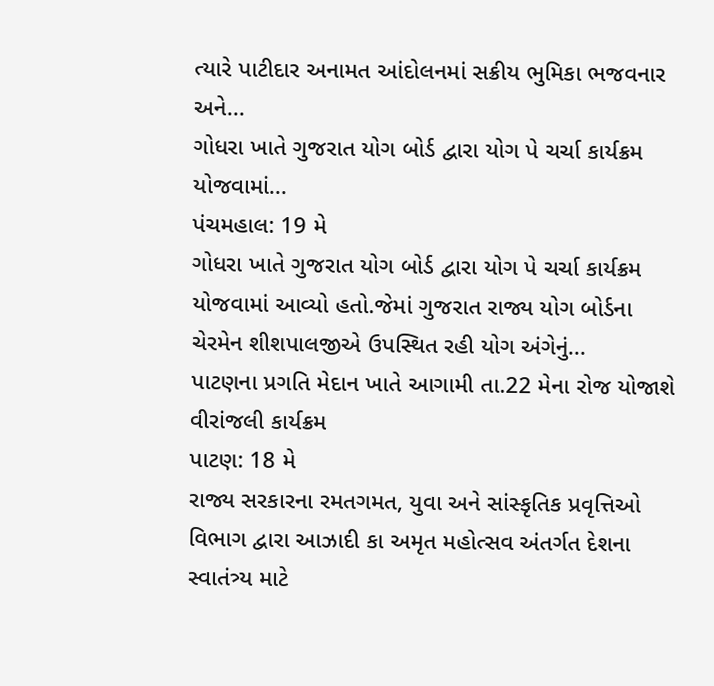ત્યારે પાટીદાર અનામત આંદોલનમાં સક્રીય ભુમિકા ભજવનાર અને...
ગોધરા ખાતે ગુજરાત યોગ બોર્ડ દ્વારા યોગ પે ચર્ચા કાર્યક્રમ યોજવામાં...
પંચમહાલ: 19 મે
ગોધરા ખાતે ગુજરાત યોગ બોર્ડ દ્વારા યોગ પે ચર્ચા કાર્યક્રમ યોજવામાં આવ્યો હતો.જેમાં ગુજરાત રાજ્ય યોગ બોર્ડના ચેરમેન શીશપાલજીએ ઉપસ્થિત રહી યોગ અંગેનું...
પાટણના પ્રગતિ મેદાન ખાતે આગામી તા.22 મેના રોજ યોજાશે વીરાંજલી કાર્યક્રમ
પાટણ: 18 મે
રાજ્ય સરકારના રમતગમત, યુવા અને સાંસ્કૃતિક પ્રવૃત્તિઓ વિભાગ દ્વારા આઝાદી કા અમૃત મહોત્સવ અંતર્ગત દેશના સ્વાતંત્ર્ય માટે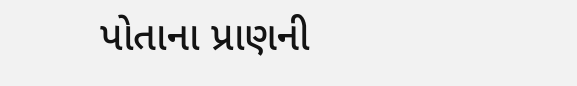પોતાના પ્રાણની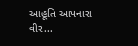આહૂતિ આપનારા વીર...